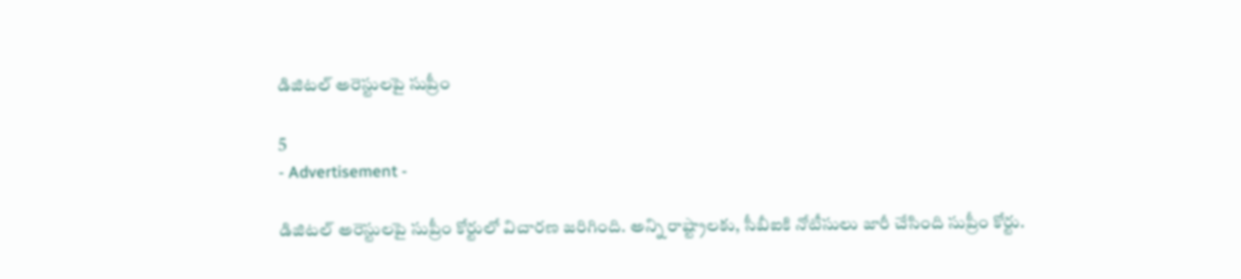డిజిటల్ అరెస్టులపై సుప్రీం

5
- Advertisement -

డిజిటల్ అరెస్టులపై సుప్రీం కోర్టులో విచారణ జరిగింది. అన్ని రాష్ట్రాలకు, సీబీఐకి నోటీసులు జారీ చేసింది సుప్రీం కోర్టు.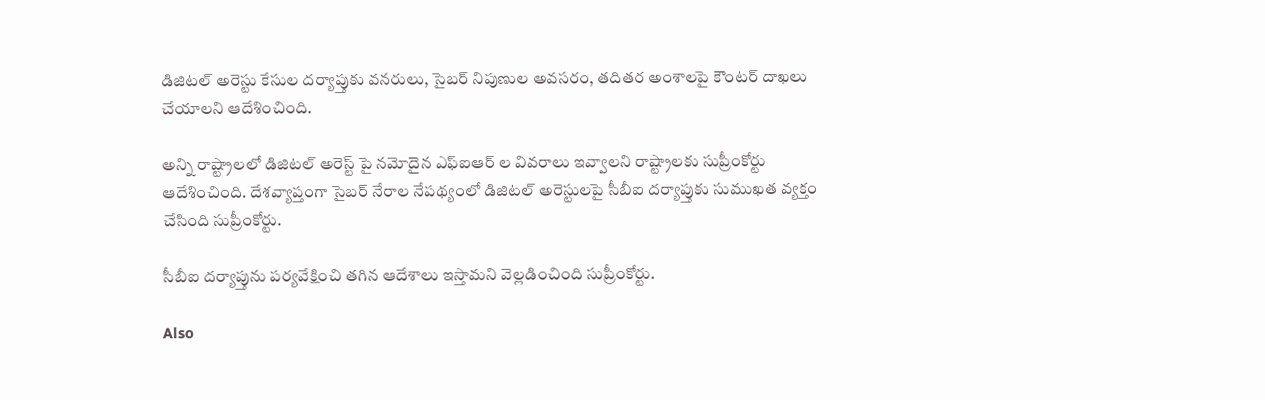డిజిటల్ అరెస్టు కేసుల దర్యాప్తుకు వనరులు, సైబర్ నిపుణుల అవసరం, తదితర అంశాలపై కౌంటర్ దాఖలు చేయాలని ఆదేశించింది.

అన్ని రాష్ట్రాలలో డిజిటల్ అరెస్ట్ పై నమోదైన ఎఫ్ఐఆర్ ల వివరాలు ఇవ్వాలని రాష్ట్రాలకు సుప్రీంకోర్టు ఆదేశించింది. దేశవ్యాప్తంగా సైబర్ నేరాల నేపథ్యంలో డిజిటల్ అరెస్టులపై సీబీఐ దర్యాప్తుకు సుముఖత వ్యక్తం చేసింది సుప్రీంకోర్టు.

సీబీఐ దర్యాప్తును పర్యవేక్షించి తగిన ఆదేశాలు ఇస్తామని వెల్లడించింది సుప్రీంకోర్టు.

Also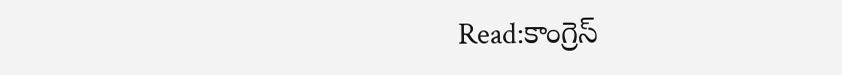Read:కాంగ్రెస్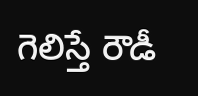గెలిస్తే రౌడీ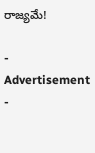రాజ్యమే!

- Advertisement -